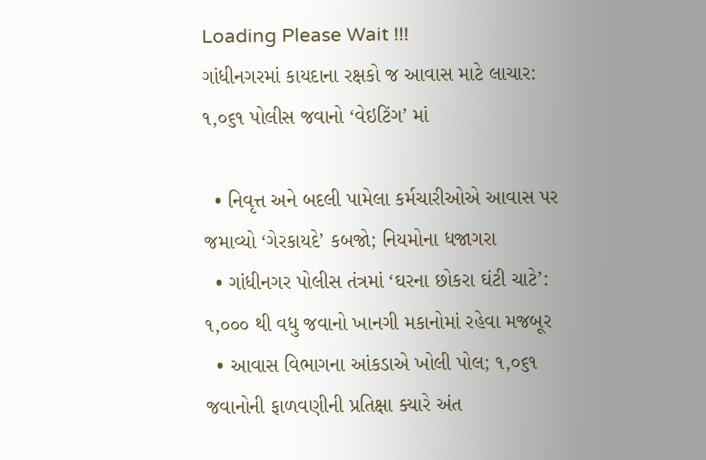Loading Please Wait !!!
ગાંધીનગરમાં કાયદાના રક્ષકો જ આવાસ માટે લાચાર: ૧,૦૬૧ પોલીસ જવાનો ‘વેઇટિંગ’ માં

  • નિવૃત્ત અને બદલી પામેલા કર્મચારીઓએ આવાસ પર જમાવ્યો ‘ગેરકાયદે’ કબજો; નિયમોના ધજાગરા
  • ગાંધીનગર પોલીસ તંત્રમાં ‘ઘરના છોકરા ઘંટી ચાટે’: ૧,૦૦૦ થી વધુ જવાનો ખાનગી મકાનોમાં રહેવા મજબૂર
  • આવાસ વિભાગના આંકડાએ ખોલી પોલ; ૧,૦૬૧ જવાનોની ફાળવણીની પ્રતિક્ષા ક્યારે અંત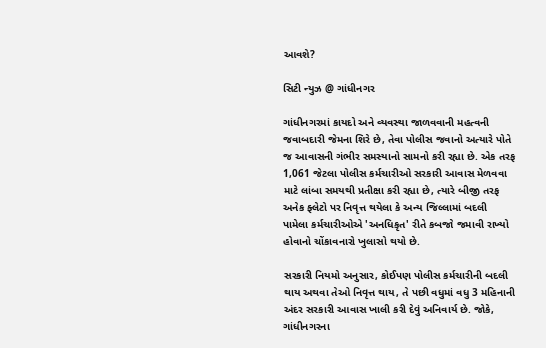આવશે?

સિટી ન્યુઝ @ ગાંધીનગર

ગાંધીનગરમાં કાયદો અને વ્યવસ્થા જાળવવાની મહત્વની જવાબદારી જેમના શિરે છે, તેવા પોલીસ જવાનો અત્યારે પોતે જ આવાસની ગંભીર સમસ્યાનો સામનો કરી રહ્યા છે. એક તરફ 1,061 જેટલા પોલીસ કર્મચારીઓ સરકારી આવાસ મેળવવા માટે લાંબા સમયથી પ્રતીક્ષા કરી રહ્યા છે, ત્યારે બીજી તરફ અનેક ફ્લેટો પર નિવૃત્ત થયેલા કે અન્ય જિલ્લામાં બદલી પામેલા કર્મચારીઓએ 'અનધિકૃત' રીતે કબજો જમાવી રાખ્યો હોવાનો ચોંકાવનારો ખુલાસો થયો છે.

સરકારી નિયમો અનુસાર, કોઈપણ પોલીસ કર્મચારીની બદલી થાય અથવા તેઓ નિવૃત્ત થાય, તે પછી વધુમાં વધુ 3 મહિનાની અંદર સરકારી આવાસ ખાલી કરી દેવું અનિવાર્ય છે. જોકે, ગાંધીનગરના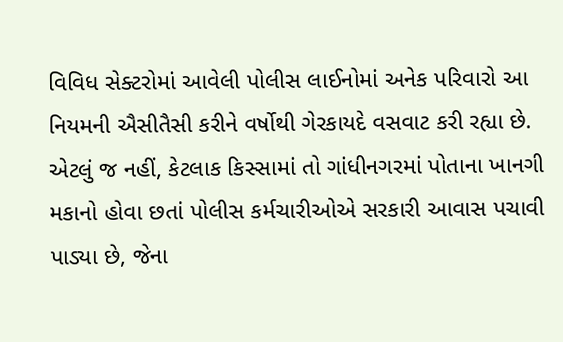વિવિધ સેક્ટરોમાં આવેલી પોલીસ લાઈનોમાં અનેક પરિવારો આ નિયમની ઐસીતૈસી કરીને વર્ષોથી ગેરકાયદે વસવાટ કરી રહ્યા છે. એટલું જ નહીં, કેટલાક કિસ્સામાં તો ગાંધીનગરમાં પોતાના ખાનગી મકાનો હોવા છતાં પોલીસ કર્મચારીઓએ સરકારી આવાસ પચાવી પાડ્યા છે, જેના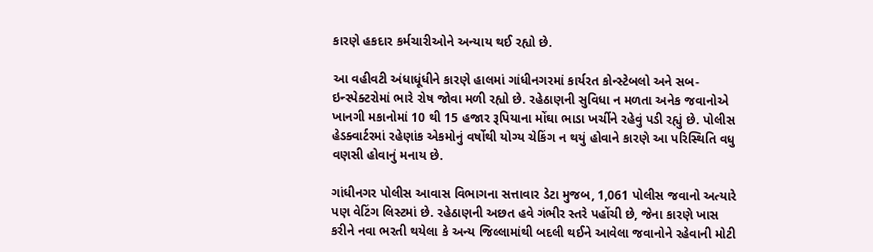કારણે હકદાર કર્મચારીઓને અન્યાય થઈ રહ્યો છે.

આ વહીવટી અંધાધૂંધીને કારણે હાલમાં ગાંધીનગરમાં કાર્યરત કોન્સ્ટેબલો અને સબ-ઇન્સ્પેક્ટરોમાં ભારે રોષ જોવા મળી રહ્યો છે. રહેઠાણની સુવિધા ન મળતા અનેક જવાનોએ ખાનગી મકાનોમાં 10 થી 15 હજાર રૂપિયાના મોંઘા ભાડા ખર્ચીને રહેવું પડી રહ્યું છે. પોલીસ હેડક્વાર્ટરમાં રહેણાંક એકમોનું વર્ષોથી યોગ્ય ચેકિંગ ન થયું હોવાને કારણે આ પરિસ્થિતિ વધુ વણસી હોવાનું મનાય છે.

ગાંધીનગર પોલીસ આવાસ વિભાગના સત્તાવાર ડેટા મુજબ, 1,061 પોલીસ જવાનો અત્યારે પણ વેટિંગ લિસ્ટમાં છે. રહેઠાણની અછત હવે ગંભીર સ્તરે પહોંચી છે, જેના કારણે ખાસ કરીને નવા ભરતી થયેલા કે અન્ય જિલ્લામાંથી બદલી થઈને આવેલા જવાનોને રહેવાની મોટી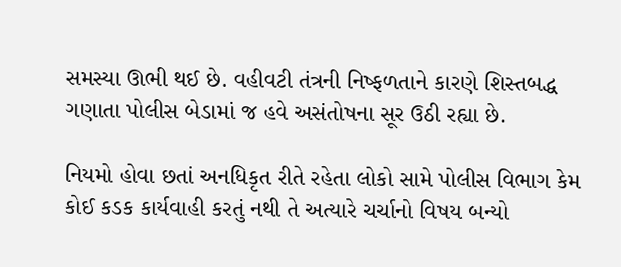સમસ્યા ઊભી થઈ છે. વહીવટી તંત્રની નિષ્ફળતાને કારણે શિસ્તબદ્ધ ગણાતા પોલીસ બેડામાં જ હવે અસંતોષના સૂર ઉઠી રહ્યા છે.

નિયમો હોવા છતાં અનધિકૃત રીતે રહેતા લોકો સામે પોલીસ વિભાગ કેમ કોઈ કડક કાર્યવાહી કરતું નથી તે અત્યારે ચર્ચાનો વિષય બન્યો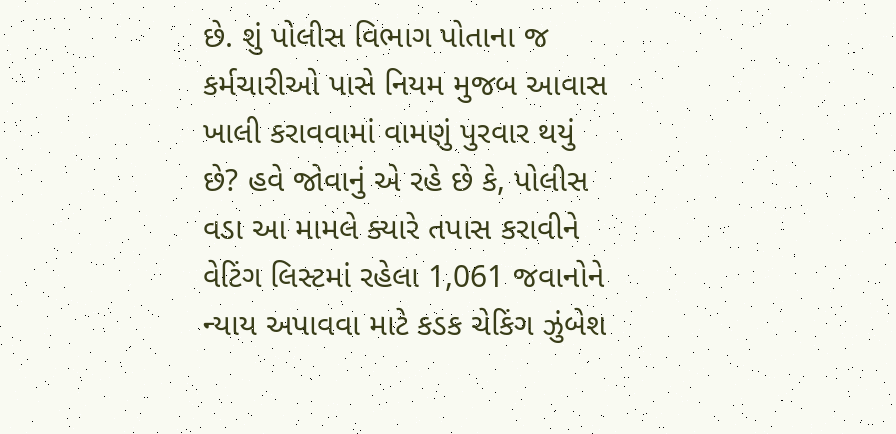છે. શું પોલીસ વિભાગ પોતાના જ કર્મચારીઓ પાસે નિયમ મુજબ આવાસ ખાલી કરાવવામાં વામણું પુરવાર થયું છે? હવે જોવાનું એ રહે છે કે, પોલીસ વડા આ મામલે ક્યારે તપાસ કરાવીને વેટિંગ લિસ્ટમાં રહેલા 1,061 જવાનોને ન્યાય અપાવવા માટે કડક ચેકિંગ ઝુંબેશ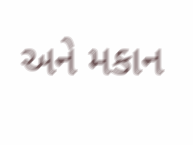અને મકાન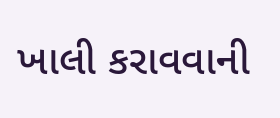ખાલી કરાવવાની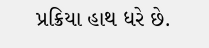પ્રક્રિયા હાથ ધરે છે.